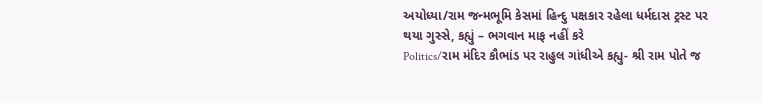અયોધ્યા/રામ જન્મભૂમિ કેસમાં હિન્દુ પક્ષકાર રહેલા ધર્મદાસ ટ્રસ્ટ પર થયા ગુસ્સે, કહ્યું – ભગવાન માફ નહીં કરે
Politics/રામ મંદિર કૌભાંડ પર રાહુલ ગાંધીએ કહ્યુ- શ્રી રામ પોતે જ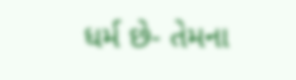ધર્મ છે- તેમના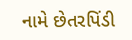નામે છેતરપિંડી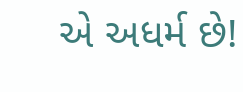એ અધર્મ છે!